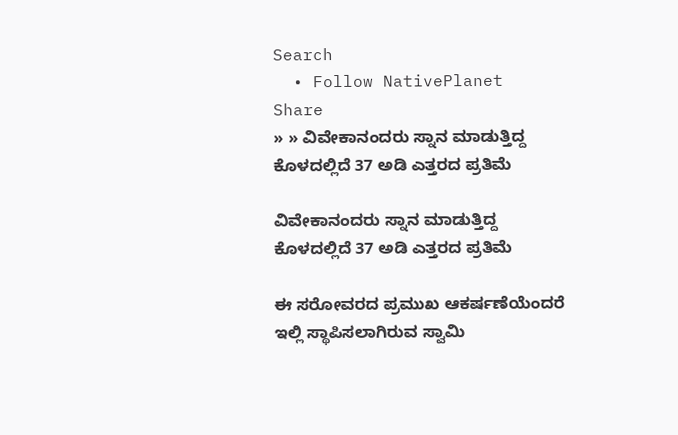Search
  • Follow NativePlanet
Share
» » ವಿವೇಕಾನಂದರು ಸ್ನಾನ ಮಾಡುತ್ತಿದ್ದ ಕೊಳದಲ್ಲಿದೆ 37 ಅಡಿ ಎತ್ತರದ ಪ್ರತಿಮೆ

ವಿವೇಕಾನಂದರು ಸ್ನಾನ ಮಾಡುತ್ತಿದ್ದ ಕೊಳದಲ್ಲಿದೆ 37 ಅಡಿ ಎತ್ತರದ ಪ್ರತಿಮೆ

ಈ ಸರೋವರದ ಪ್ರಮುಖ ಆಕರ್ಷಣೆಯೆಂದರೆ ಇಲ್ಲಿ ಸ್ಥಾಪಿಸಲಾಗಿರುವ ಸ್ವಾಮಿ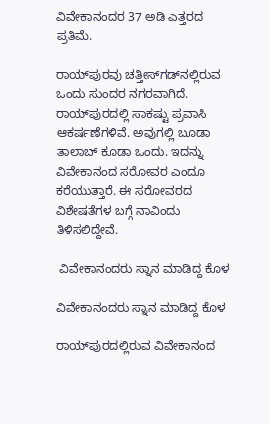ವಿವೇಕಾನಂದರ 37 ಅಡಿ ಎತ್ತರದ ಪ್ರತಿಮೆ.

ರಾಯ್‌ಪುರವು ಚತ್ತೀಸ್‌ಗಡ್‌ನಲ್ಲಿರುವ ಒಂದು ಸುಂದರ ನಗರವಾಗಿದೆ. ರಾಯ್‌ಪುರದಲ್ಲಿ ಸಾಕಷ್ಟು ಪ್ರವಾಸಿ ಆಕರ್ಷಣೆಗಳಿವೆ. ಅವುಗಲ್ಲಿ ಬೂಡಾ ತಾಲಾಬ್‌ ಕೂಡಾ ಒಂದು. ಇದನ್ನು ವಿವೇಕಾನಂದ ಸರೋವರ ಎಂದೂ ಕರೆಯುತ್ತಾರೆ. ಈ ಸರೋವರದ ವಿಶೇಷತೆಗಳ ಬಗ್ಗೆ ನಾವಿಂದು ತಿಳಿಸಲಿದ್ದೇವೆ.

 ವಿವೇಕಾನಂದರು ಸ್ನಾನ ಮಾಡಿದ್ದ ಕೊಳ

ವಿವೇಕಾನಂದರು ಸ್ನಾನ ಮಾಡಿದ್ದ ಕೊಳ

ರಾಯ್‌ಪುರದಲ್ಲಿರುವ ವಿವೇಕಾನಂದ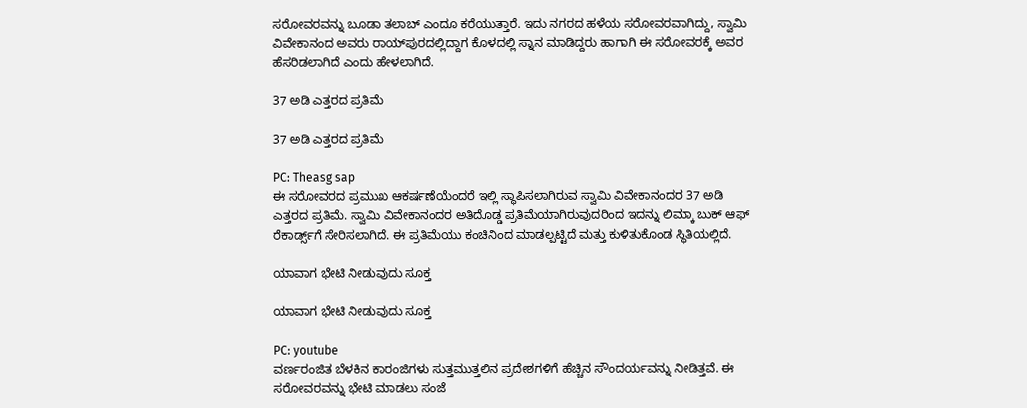ಸರೋವರವನ್ನು ಬೂಡಾ ತಲಾಬ್ ಎಂದೂ ಕರೆಯುತ್ತಾರೆ. ಇದು ನಗರದ ಹಳೆಯ ಸರೋವರವಾಗಿದ್ದು, ಸ್ವಾಮಿ ವಿವೇಕಾನಂದ ಅವರು ರಾಯ್‌ಪುರದಲ್ಲಿದ್ದಾಗ ಕೊಳದಲ್ಲಿ ಸ್ನಾನ ಮಾಡಿದ್ದರು ಹಾಗಾಗಿ ಈ ಸರೋವರಕ್ಕೆ ಅವರ ಹೆಸರಿಡಲಾಗಿದೆ ಎಂದು ಹೇಳಲಾಗಿದೆ.

37 ಅಡಿ ಎತ್ತರದ ಪ್ರತಿಮೆ

37 ಅಡಿ ಎತ್ತರದ ಪ್ರತಿಮೆ

PC: Theasg sap
ಈ ಸರೋವರದ ಪ್ರಮುಖ ಆಕರ್ಷಣೆಯೆಂದರೆ ಇಲ್ಲಿ ಸ್ಥಾಪಿಸಲಾಗಿರುವ ಸ್ವಾಮಿ ವಿವೇಕಾನಂದರ 37 ಅಡಿ ಎತ್ತರದ ಪ್ರತಿಮೆ. ಸ್ವಾಮಿ ವಿವೇಕಾನಂದರ ಅತಿದೊಡ್ಡ ಪ್ರತಿಮೆಯಾಗಿರುವುದರಿಂದ ಇದನ್ನು ಲಿಮ್ಕಾ ಬುಕ್ ಆಫ್ ರೆಕಾರ್ಡ್ಸ್‌ಗೆ ಸೇರಿಸಲಾಗಿದೆ. ಈ ಪ್ರತಿಮೆಯು ಕಂಚಿನಿಂದ ಮಾಡಲ್ಪಟ್ಟಿದೆ ಮತ್ತು ಕುಳಿತುಕೊಂಡ ಸ್ಥಿತಿಯಲ್ಲಿದೆ.

ಯಾವಾಗ ಭೇಟಿ ನೀಡುವುದು ಸೂಕ್ತ

ಯಾವಾಗ ಭೇಟಿ ನೀಡುವುದು ಸೂಕ್ತ

PC: youtube
ವರ್ಣರಂಜಿತ ಬೆಳಕಿನ ಕಾರಂಜಿಗಳು ಸುತ್ತಮುತ್ತಲಿನ ಪ್ರದೇಶಗಳಿಗೆ ಹೆಚ್ಚಿನ ಸೌಂದರ್ಯವನ್ನು ನೀಡಿತ್ತವೆ. ಈ ಸರೋವರವನ್ನು ಭೇಟಿ ಮಾಡಲು ಸಂಜೆ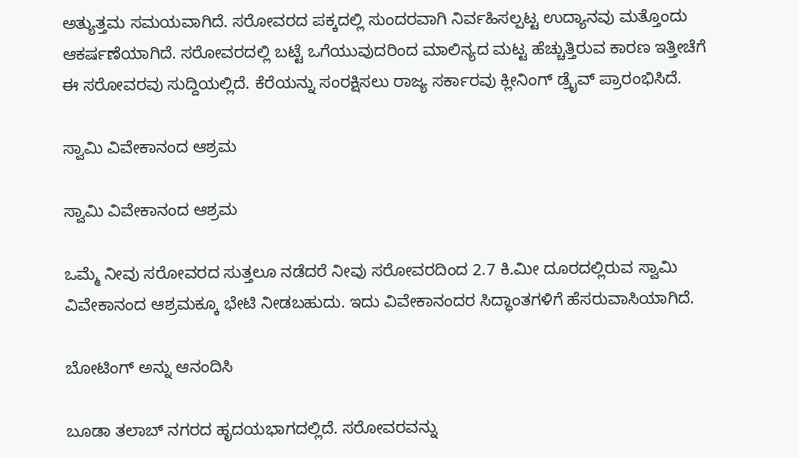ಅತ್ಯುತ್ತಮ ಸಮಯವಾಗಿದೆ. ಸರೋವರದ ಪಕ್ಕದಲ್ಲಿ ಸುಂದರವಾಗಿ ನಿರ್ವಹಿಸಲ್ಪಟ್ಟ ಉದ್ಯಾನವು ಮತ್ತೊಂದು ಆಕರ್ಷಣೆಯಾಗಿದೆ. ಸರೋವರದಲ್ಲಿ ಬಟ್ಟೆ ಒಗೆಯುವುದರಿಂದ ಮಾಲಿನ್ಯದ ಮಟ್ಟ ಹೆಚ್ಚುತ್ತಿರುವ ಕಾರಣ ಇತ್ತೀಚೆಗೆ ಈ ಸರೋವರವು ಸುದ್ದಿಯಲ್ಲಿದೆ. ಕೆರೆಯನ್ನು ಸಂರಕ್ಷಿಸಲು ರಾಜ್ಯ ಸರ್ಕಾರವು ಕ್ಲೀನಿಂಗ್ ಡ್ರೈವ್ ಪ್ರಾರಂಭಿಸಿದೆ.

ಸ್ವಾಮಿ ವಿವೇಕಾನಂದ ಆಶ್ರಮ

ಸ್ವಾಮಿ ವಿವೇಕಾನಂದ ಆಶ್ರಮ

ಒಮ್ಮೆ ನೀವು ಸರೋವರದ ಸುತ್ತಲೂ ನಡೆದರೆ ನೀವು ಸರೋವರದಿಂದ 2.7 ಕಿ.ಮೀ ದೂರದಲ್ಲಿರುವ ಸ್ವಾಮಿ ವಿವೇಕಾನಂದ ಆಶ್ರಮಕ್ಕೂ ಭೇಟಿ ನೀಡಬಹುದು. ಇದು ವಿವೇಕಾನಂದರ ಸಿದ್ಧಾಂತಗಳಿಗೆ ಹೆಸರುವಾಸಿಯಾಗಿದೆ.

ಬೋಟಿಂಗ್ ಅನ್ನು ಆನಂದಿಸಿ

ಬೂಡಾ ತಲಾಬ್ ನಗರದ ಹೃದಯಭಾಗದಲ್ಲಿದೆ. ಸರೋವರವನ್ನು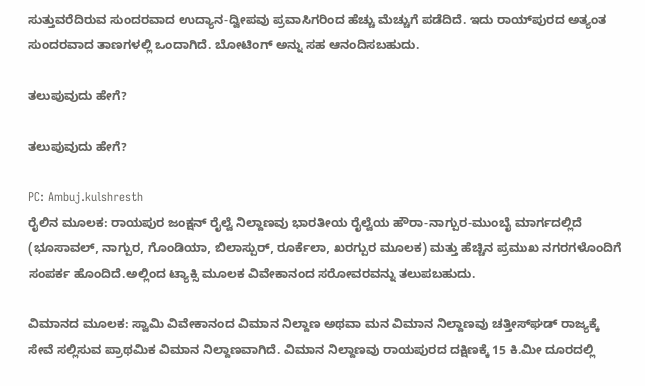ಸುತ್ತುವರೆದಿರುವ ಸುಂದರವಾದ ಉದ್ಯಾನ-ದ್ವೀಪವು ಪ್ರವಾಸಿಗರಿಂದ ಹೆಚ್ಚು ಮೆಚ್ಚುಗೆ ಪಡೆದಿದೆ. ಇದು ರಾಯ್‌ಪುರದ ಅತ್ಯಂತ ಸುಂದರವಾದ ತಾಣಗಳಲ್ಲಿ ಒಂದಾಗಿದೆ. ಬೋಟಿಂಗ್ ಅನ್ನು ಸಹ ಆನಂದಿಸಬಹುದು.

ತಲುಪುವುದು ಹೇಗೆ?

ತಲುಪುವುದು ಹೇಗೆ?

PC: Ambuj.kulshresth
ರೈಲಿನ ಮೂಲಕ: ರಾಯಪುರ ಜಂಕ್ಷನ್ ರೈಲ್ವೆ ನಿಲ್ದಾಣವು ಭಾರತೀಯ ರೈಲ್ವೆಯ ಹೌರಾ-ನಾಗ್ಪುರ-ಮುಂಬೈ ಮಾರ್ಗದಲ್ಲಿದೆ (ಭೂಸಾವಲ್, ನಾಗ್ಪುರ, ಗೊಂಡಿಯಾ, ಬಿಲಾಸ್ಪುರ್, ರೂರ್ಕೆಲಾ, ಖರಗ್ಪುರ ಮೂಲಕ) ಮತ್ತು ಹೆಚ್ಚಿನ ಪ್ರಮುಖ ನಗರಗಳೊಂದಿಗೆ ಸಂಪರ್ಕ ಹೊಂದಿದೆ.ಅಲ್ಲಿಂದ ಟ್ಯಾಕ್ಸಿ ಮೂಲಕ ವಿವೇಕಾನಂದ ಸರೋವರವನ್ನು ತಲುಪಬಹುದು.

ವಿಮಾನದ ಮೂಲಕ: ಸ್ವಾಮಿ ವಿವೇಕಾನಂದ ವಿಮಾನ ನಿಲ್ದಾಣ ಅಥವಾ ಮನ ವಿಮಾನ ನಿಲ್ದಾಣವು ಚತ್ತೀಸ್‌ಘಡ್‌ ರಾಜ್ಯಕ್ಕೆ ಸೇವೆ ಸಲ್ಲಿಸುವ ಪ್ರಾಥಮಿಕ ವಿಮಾನ ನಿಲ್ದಾಣವಾಗಿದೆ. ವಿಮಾನ ನಿಲ್ದಾಣವು ರಾಯಪುರದ ದಕ್ಷಿಣಕ್ಕೆ 15 ಕಿ.ಮೀ ದೂರದಲ್ಲಿ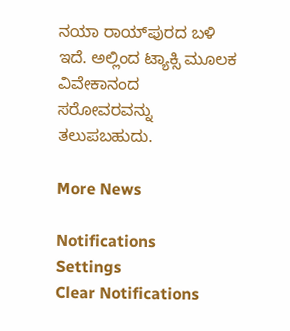ನಯಾ ರಾಯ್‌ಪುರದ ಬಳಿ ಇದೆ. ಅಲ್ಲಿಂದ ಟ್ಯಾಕ್ಸಿ ಮೂಲಕ ವಿವೇಕಾನಂದ ಸರೋವರವನ್ನು ತಲುಪಬಹುದು.

More News

Notifications
Settings
Clear Notifications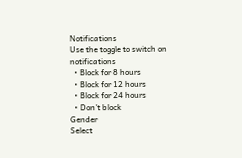Notifications
Use the toggle to switch on notifications
  • Block for 8 hours
  • Block for 12 hours
  • Block for 24 hours
  • Don't block
Gender
Select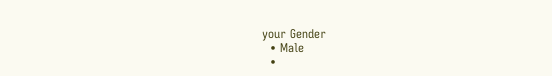your Gender
  • Male
  •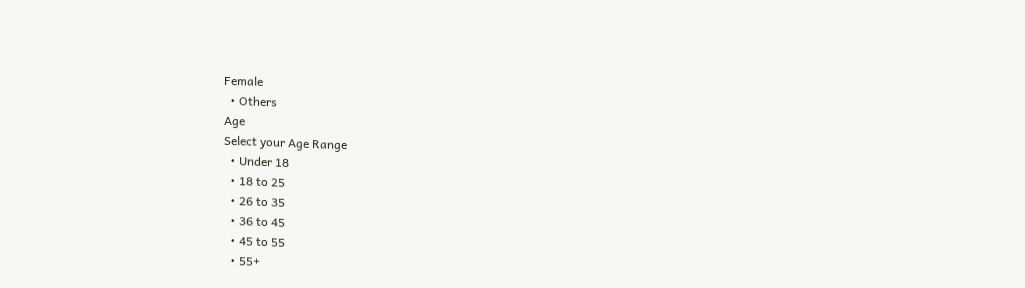Female
  • Others
Age
Select your Age Range
  • Under 18
  • 18 to 25
  • 26 to 35
  • 36 to 45
  • 45 to 55
  • 55+